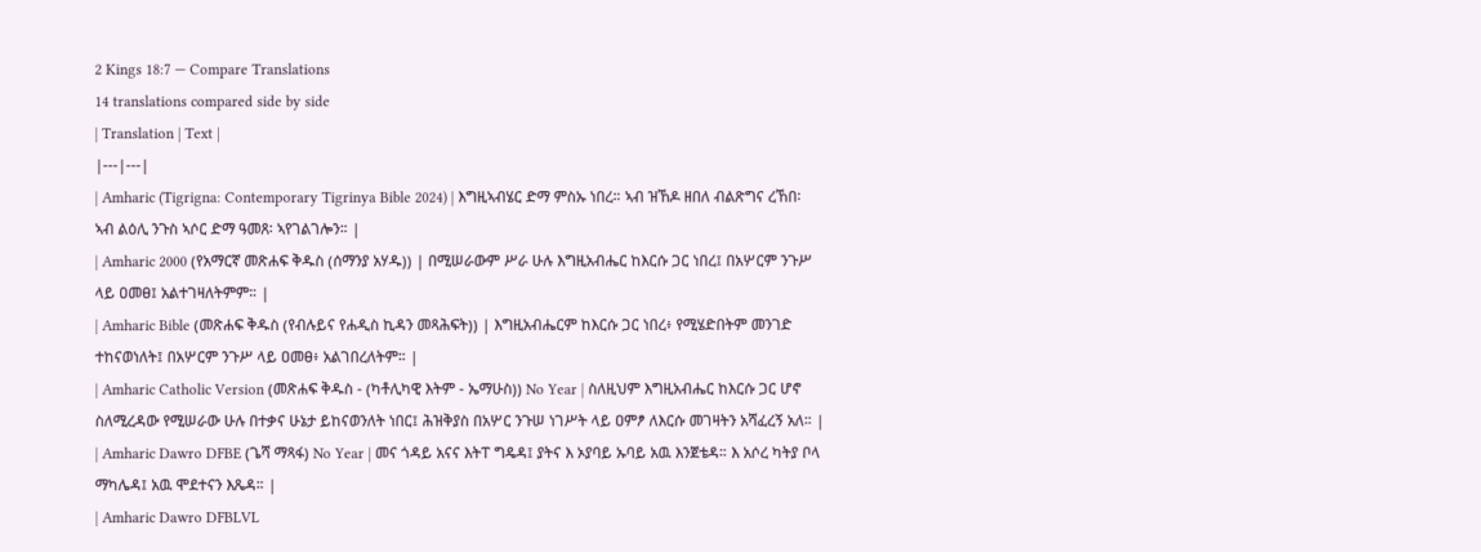2 Kings 18:7 — Compare Translations
14 translations compared side by side
| Translation | Text |
|---|---|
| Amharic (Tigrigna: Contemporary Tigrinya Bible 2024) | እግዚኣብሄር ድማ ምስኡ ነበረ። ኣብ ዝኸዶ ዘበለ ብልጽግና ረኸበ፡ ኣብ ልዕሊ ንጉስ ኣሶር ድማ ዓመጸ፡ ኣየገልገሎን። |
| Amharic 2000 (የአማርኛ መጽሐፍ ቅዱስ (ሰማንያ አሃዱ)) | በሚሠራውም ሥራ ሁሉ እግዚአብሔር ከእርሱ ጋር ነበረ፤ በአሦርም ንጉሥ ላይ ዐመፀ፤ አልተገዛለትምም። |
| Amharic Bible (መጽሐፍ ቅዱስ (የብሉይና የሐዲስ ኪዳን መጻሕፍት)) | እግዚአብሔርም ከእርሱ ጋር ነበረ፥ የሚሄድበትም መንገድ ተከናወነለት፤ በአሦርም ንጉሥ ላይ ዐመፀ፥ አልገበረለትም። |
| Amharic Catholic Version (መጽሐፍ ቅዱስ - (ካቶሊካዊ እትም - ኤማሁስ)) No Year | ስለዚህም እግዚአብሔር ከእርሱ ጋር ሆኖ ስለሚረዳው የሚሠራው ሁሉ በተቃና ሁኔታ ይከናወንለት ነበር፤ ሕዝቅያስ በአሦር ንጉሠ ነገሥት ላይ ዐምፆ ለእርሱ መገዛትን አሻፈረኝ አለ። |
| Amharic Dawro DFBE (ጌሻ ማጻፋ) No Year | መና ጎዳይ አናና እትፐ ግዴዳ፤ ያትና እ ኦያባይ ኡባይ አዉ እንጀቴዳ። እ አሶረ ካትያ ቦላ ማካሌዳ፤ አዉ ሞደተናን እጼዳ። |
| Amharic Dawro DFBLVL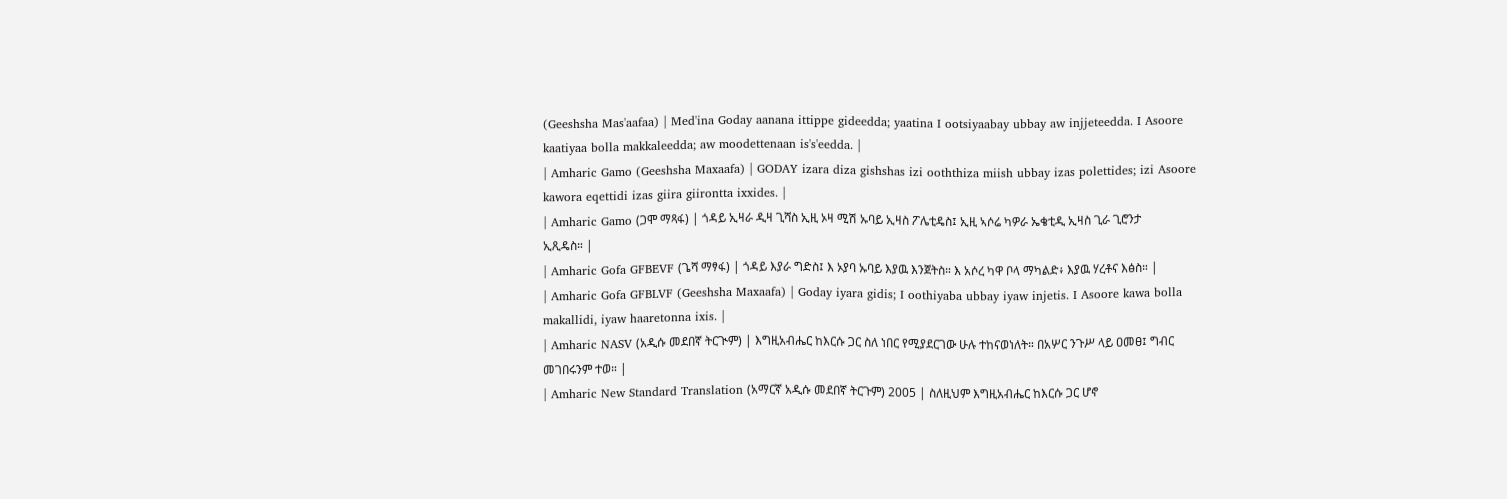(Geeshsha Mas'aafaa) | Med'ina Goday aanana ittippe gideedda; yaatina I ootsiyaabay ubbay aw injjeteedda. I Asoore kaatiyaa bolla makkaleedda; aw moodettenaan is's'eedda. |
| Amharic Gamo (Geeshsha Maxaafa) | GODAY izara diza gishshas izi ooththiza miish ubbay izas polettides; izi Asoore kawora eqettidi izas giira giirontta ixxides. |
| Amharic Gamo (ጋሞ ማጻፋ) | ጎዳይ ኢዛራ ዲዛ ጊሻስ ኢዚ ኦዛ ሚሽ ኡባይ ኢዛስ ፖሌቲዴስ፤ ኢዚ ኣሶሬ ካዎራ ኤቄቲዲ ኢዛስ ጊራ ጊሮንታ ኢጺዴስ። |
| Amharic Gofa GFBEVF (ጌሻ ማፃፋ) | ጎዳይ እያራ ግድስ፤ እ ኦያባ ኡባይ እያዉ እንጀትስ። እ አሶረ ካዋ ቦላ ማካልድ፥ እያዉ ሃረቶና እፅስ። |
| Amharic Gofa GFBLVF (Geeshsha Maxaafa) | Goday iyara gidis; I oothiyaba ubbay iyaw injetis. I Asoore kawa bolla makallidi, iyaw haaretonna ixis. |
| Amharic NASV (አዲሱ መደበኛ ትርጒም) | እግዚአብሔር ከእርሱ ጋር ስለ ነበር የሚያደርገው ሁሉ ተከናወነለት። በአሦር ንጉሥ ላይ ዐመፀ፤ ግብር መገበሩንም ተወ። |
| Amharic New Standard Translation (አማርኛ አዲሱ መደበኛ ትርጉም) 2005 | ስለዚህም እግዚአብሔር ከእርሱ ጋር ሆኖ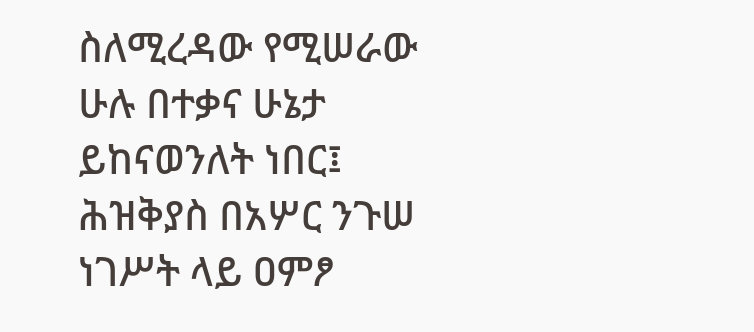ስለሚረዳው የሚሠራው ሁሉ በተቃና ሁኔታ ይከናወንለት ነበር፤ ሕዝቅያስ በአሦር ንጉሠ ነገሥት ላይ ዐምፆ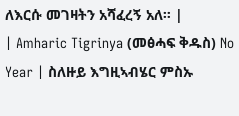ለእርሱ መገዛትን አሻፈረኝ አለ። |
| Amharic Tigrinya (መፅሓፍ ቅዱስ) No Year | ስለዙይ እግዚኣብሄር ምስኡ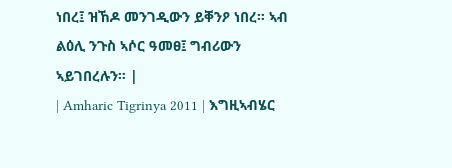ነበረ፤ ዝኸዶ መንገዲውን ይቐንዖ ነበረ። ኣብ ልዕሊ ንጉስ ኣሶር ዓመፀ፤ ግብሪውን ኣይገበረሉን። |
| Amharic Tigrinya 2011 | እግዚኣብሄር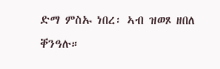ድማ ምስኡ ነበረ፡ ኣብ ዝወጾ ዘበለ ቐንዓሉ።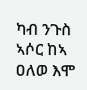ካብ ንጉስ ኣሶር ከኣ ዐለወ እሞ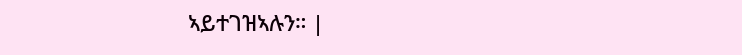ኣይተገዝኣሉን። |